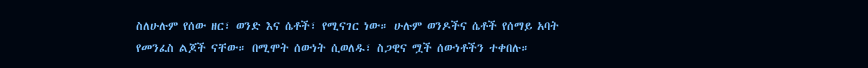ስለሁሉም የሰው ዘር፣ ወንድ እና ሴቶች፣ የሚናገር ነው። ሁሉም ወንዶችና ሴቶች የሰማይ አባት የመንፈስ ልጆች ናቸው። በሚሞት ሰውነት ሲወለዱ፣ ስጋዊና ሟች ሰውነቶችን ተቀበሉ።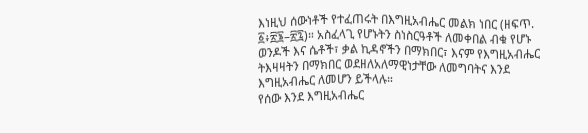እነዚህ ሰውነቶች የተፈጠሩት በእግዚአብሔር መልክ ነበር (ዘፍጥ. ፩፥፳፮–፳፯)። አስፈላጊ የሆኑትን ስነስርዓቶች ለመቀበል ብቁ የሆኑ ወንዶች እና ሴቶች፣ ቃል ኪዳኖችን በማክበር፣ እናም የእግዚአብሔር ትእዛዛትን በማክበር ወደዘለአለማዊነታቸው ለመግባትና እንደ እግዚአብሔር ለመሆን ይችላሉ።
የሰው እንደ እግዚአብሔር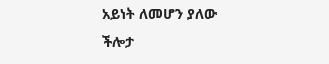አይነት ለመሆን ያለው ችሎታ